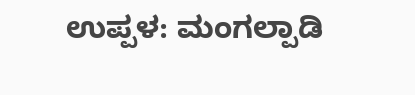ಉಪ್ಪಳ: ಮಂಗಲ್ಪಾಡಿ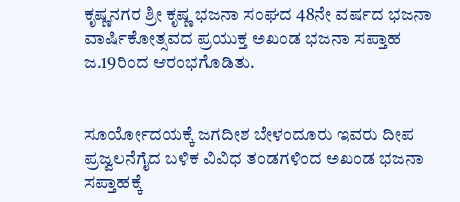ಕೃಷ್ಣನಗರ ಶ್ರೀ ಕೃಷ್ಣ ಭಜನಾ ಸಂಘದ 48ನೇ ವರ್ಷದ ಭಜನಾ ವಾರ್ಷಿಕೋತ್ಸವದ ಪ್ರಯುಕ್ತ ಅಖಂಡ ಭಜನಾ ಸಪ್ತಾಹ ಜ.19ರಿಂದ ಆರಂಭಗೊಡಿತು.


ಸೂರ್ಯೋದಯಕ್ಕೆ ಜಗದೀಶ ಬೇಳಂದೂರು ಇವರು ದೀಪ ಪ್ರಜ್ವಲನೆಗೈದ ಬಳಿಕ ವಿವಿಧ ತಂಡಗಳಿಂದ ಅಖಂಡ ಭಜನಾ ಸಪ್ತಾಹಕ್ಕೆ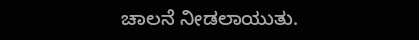ಚಾಲನೆ ನೀಡಲಾಯುತು.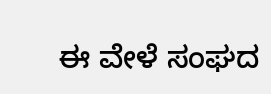ಈ ವೇಳೆ ಸಂಘದ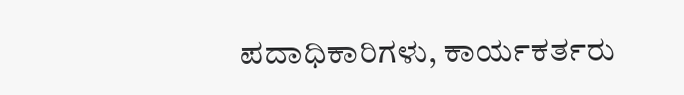ಪದಾಧಿಕಾರಿಗಳು, ಕಾರ್ಯಕರ್ತರು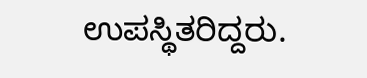ಉಪಸ್ಥಿತರಿದ್ದರು.